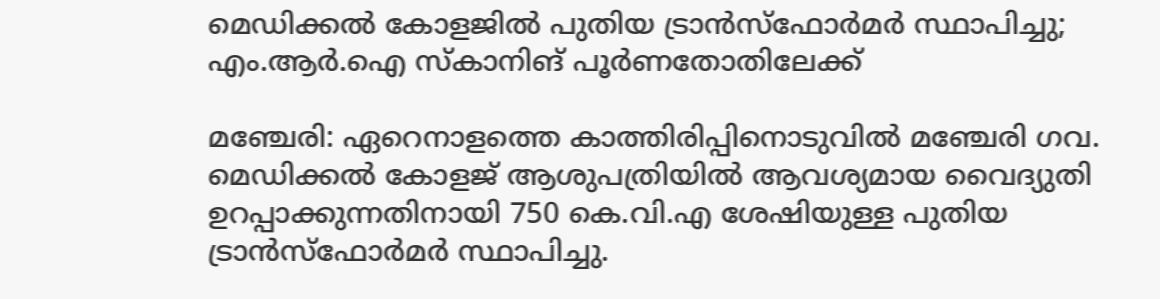മെഡിക്കൽ കോളജിൽ പുതിയ ട്രാൻസ്ഫോർമർ സ്ഥാപിച്ചു; എം.ആർ.ഐ സ്കാനിങ് പൂർണതോതിലേക്ക്

മഞ്ചേരി: ഏറെനാളത്തെ കാത്തിരിപ്പിനൊടുവിൽ മഞ്ചേരി ഗവ. മെഡിക്കൽ കോളജ് ആശുപത്രിയിൽ ആവശ്യമായ വൈദ്യുതി ഉറപ്പാക്കുന്നതിനായി 750 കെ.വി.എ ശേഷിയുള്ള പുതിയ ട്രാൻസ്ഫോർമർ സ്ഥാപിച്ചു.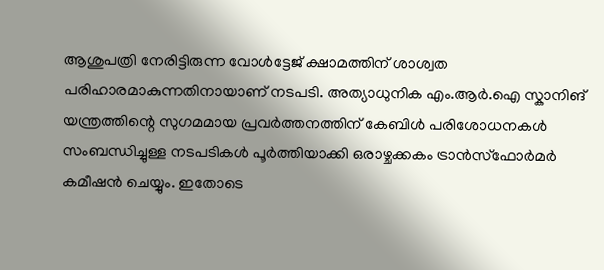ആശുപത്രി നേരിട്ടിരുന്ന വോൾട്ടേജ് ക്ഷാമത്തിന് ശാശ്വത പരിഹാരമാകുന്നതിനായാണ് നടപടി. അത്യാധുനിക എം.ആർ.ഐ സ്കാനിങ് യന്ത്രത്തിന്റെ സുഗമമായ പ്രവർത്തനത്തിന് കേബിൾ പരിശോധനകൾ സംബന്ധിച്ചുള്ള നടപടികൾ പൂർത്തിയാക്കി ഒരാഴ്ചക്കകം ട്രാൻസ്ഫോർമർ കമീഷൻ ചെയ്യും. ഇതോടെ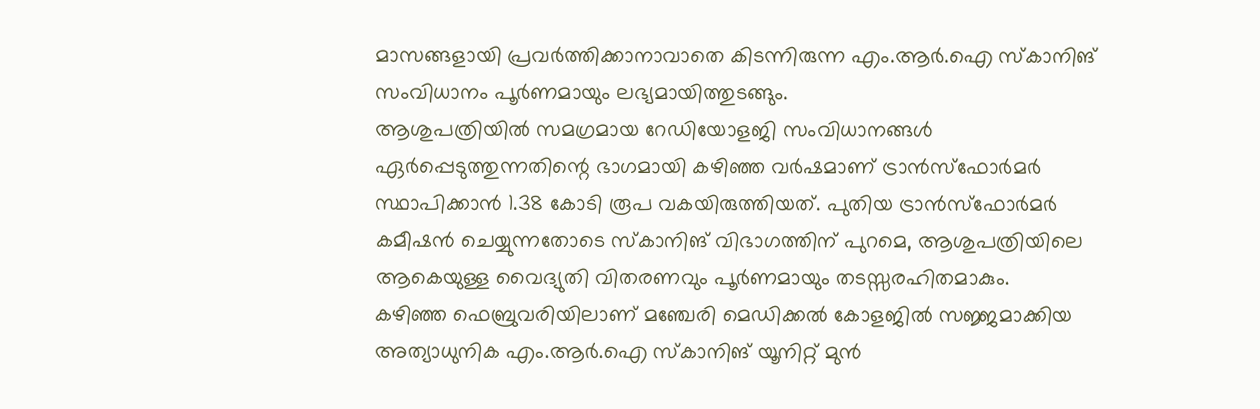മാസങ്ങളായി പ്രവർത്തിക്കാനാവാതെ കിടന്നിരുന്ന എം.ആർ.ഐ സ്കാനിങ് സംവിധാനം പൂർണമായും ലഭ്യമായിത്തുടങ്ങും.
ആശുപത്രിയിൽ സമഗ്രമായ റേഡിയോളജി സംവിധാനങ്ങൾ ഏർപ്പെടുത്തുന്നതിന്റെ ഭാഗമായി കഴിഞ്ഞ വർഷമാണ് ട്രാൻസ്ഫോർമർ സ്ഥാപിക്കാൻ 1.38 കോടി രൂപ വകയിരുത്തിയത്. പുതിയ ട്രാൻസ്ഫോർമർ കമീഷൻ ചെയ്യുന്നതോടെ സ്കാനിങ് വിഭാഗത്തിന് പുറമെ, ആശുപത്രിയിലെ ആകെയുള്ള വൈദ്യുതി വിതരണവും പൂർണമായും തടസ്സരഹിതമാകും.
കഴിഞ്ഞ ഫെബ്രുവരിയിലാണ് മഞ്ചേരി മെഡിക്കൽ കോളജിൽ സജ്ജമാക്കിയ അത്യാധുനിക എം.ആർ.ഐ സ്കാനിങ് യൂനിറ്റ് മുൻ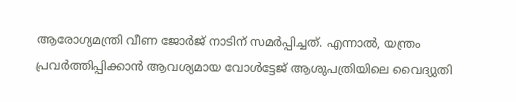ആരോഗ്യമന്ത്രി വീണ ജോർജ് നാടിന് സമർപ്പിച്ചത്. എന്നാൽ, യന്ത്രം പ്രവർത്തിപ്പിക്കാൻ ആവശ്യമായ വോൾട്ടേജ് ആശുപത്രിയിലെ വൈദ്യുതി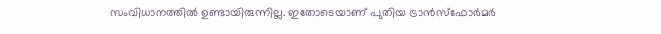സംവിധാനത്തിൽ ഉണ്ടായിരുന്നില്ല. ഇതോടെയാണ് പുതിയ ട്രാൻസ്ഫോർമർ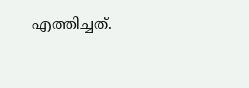എത്തിച്ചത്.